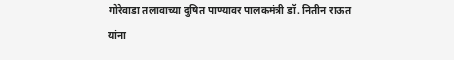गोरेवाडा तलावाच्या दुषित पाण्यावर पालकमंत्री डॉ. नितीन राऊत यांना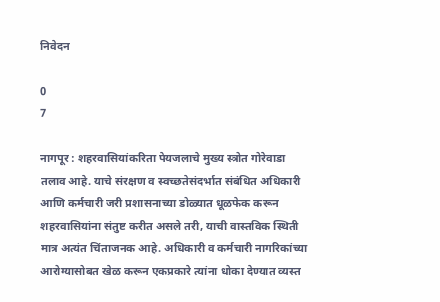निवेदन

0
7

नागपूर : शहरवासियांकरिता पेयजलाचे मुख्य स्त्रोत गोरेवाडा तलाव आहे. याचे संरक्षण व स्वच्छतेसंदर्भात संबंधित अधिकारी आणि कर्मचारी जरी प्रशासनाच्या डोळ्यात धूळफेक करून शहरवासियांना संतुष्ट करीत असले तरी, याची वास्तविक स्थिती मात्र अत्यंत चिंताजनक आहे. अधिकारी व कर्मचारी नागरिकांच्या आरोग्यासोबत खेळ करून एकप्रकारे त्यांना धोका देण्यात व्यस्त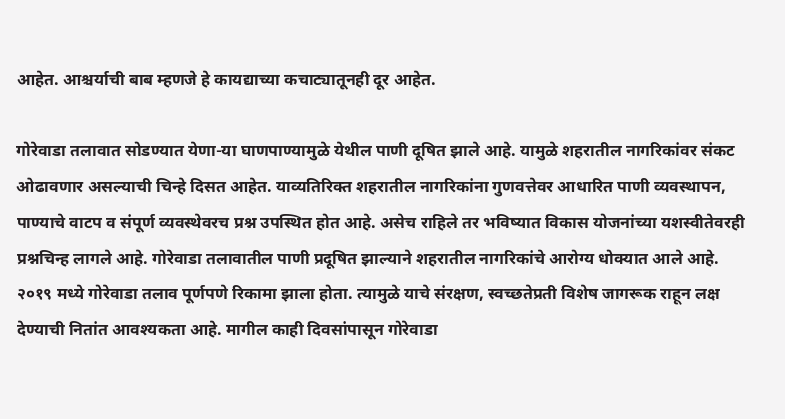आहेत. आश्चर्याची बाब म्हणजे हे कायद्याच्या कचाट्यातूनही दूर आहेत.

गोरेवाडा तलावात सोडण्यात येणा-या घाणपाण्यामुळे येथील पाणी दूषित झाले आहे. यामुळे शहरातील नागरिकांवर संकट ओढावणार असल्याची चिन्हे दिसत आहेत. याव्यतिरिक्त शहरातील नागरिकांना गुणवत्तेवर आधारित पाणी व्यवस्थापन, पाण्याचे वाटप व संपूर्ण व्यवस्थेवरच प्रश्न उपस्थित होत आहे. असेच राहिले तर भविष्यात विकास योजनांच्या यशस्वीतेवरही प्रश्नचिन्ह लागले आहे. गोरेवाडा तलावातील पाणी प्रदूषित झाल्याने शहरातील नागरिकांचे आरोग्य धोक्यात आले आहे. २०१९ मध्ये गोरेवाडा तलाव पूर्णपणे रिकामा झाला होता. त्यामुळे याचे संरक्षण, स्वच्छतेप्रती विशेष जागरूक राहून लक्ष देण्याची नितांत आवश्यकता आहे. मागील काही दिवसांपासून गोरेवाडा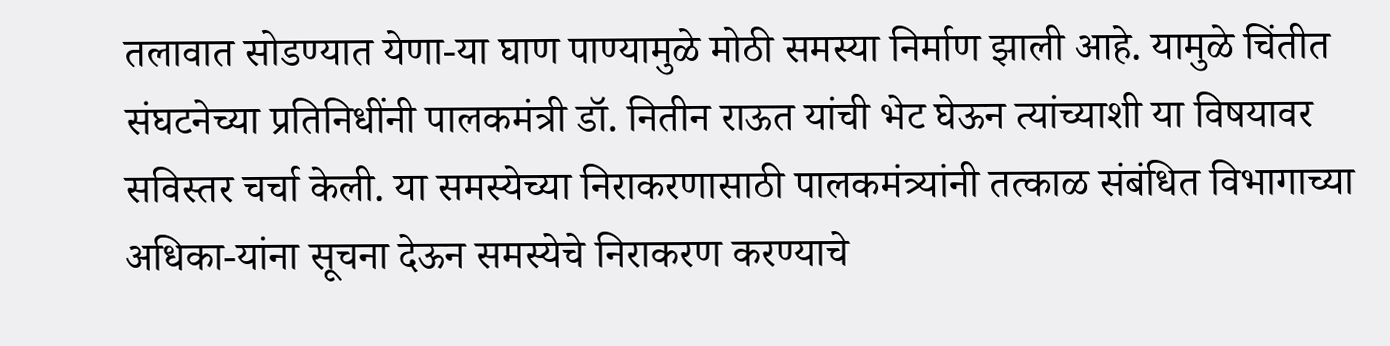तलावात सोडण्यात येणा-या घाण पाण्यामुळे मोठी समस्या निर्माण झाली आहे. यामुळे चिंतीत संघटनेच्या प्रतिनिधींनी पालकमंत्री डॉ. नितीन राऊत यांची भेट घेऊन त्यांच्याशी या विषयावर सविस्तर चर्चा केली. या समस्येच्या निराकरणासाठी पालकमंत्र्यांनी तत्काळ संबंधित विभागाच्या अधिका-यांना सूचना देऊन समस्येचे निराकरण करण्याचे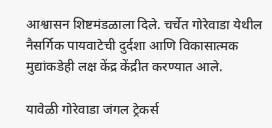आश्वासन शिष्टमंडळाला दिले. चर्चेत गोरेवाडा येथील नैसर्गिक पायवाटेची दुर्दशा आणि विकासात्मक मुद्यांकडेही लक्ष केंद्र केंद्रीत करण्यात आले.

यावेळी गोरेवाडा जंगल ट्रेकर्स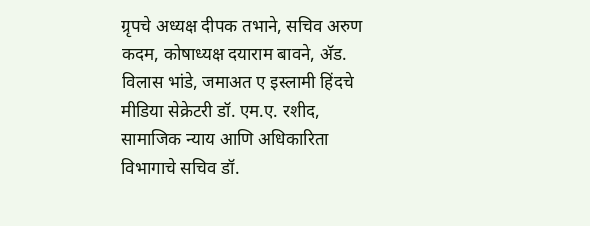ग्रृपचे अध्यक्ष दीपक तभाने, सचिव अरुण कदम, कोषाध्यक्ष दयाराम बावने, अ‍ॅड. विलास भांडे, जमाअत ए इस्लामी हिंदचे मीडिया सेक्रेटरी डॉ. एम.ए. रशीद, सामाजिक न्याय आणि अधिकारिता विभागाचे सचिव डॉ.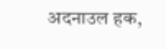अदनाउल हक,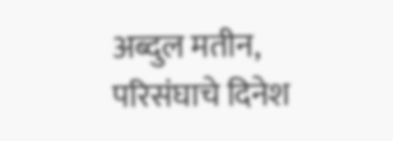अब्दुल मतीन, परिसंघाचे दिनेश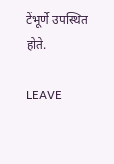टेंभूर्णे उपस्थित होते.

LEAVE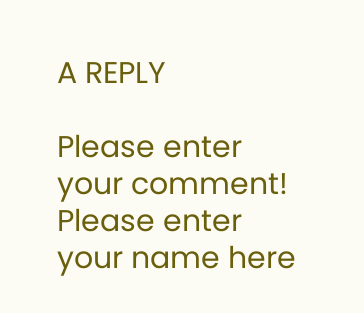A REPLY

Please enter your comment!
Please enter your name here